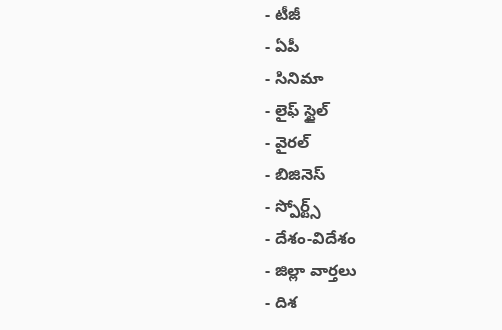- టీజీ
- ఏపీ
- సినిమా
- లైఫ్ స్టైల్
- వైరల్
- బిజినెస్
- స్పోర్ట్స్
- దేశం-విదేశం
- జిల్లా వార్తలు
- దిశ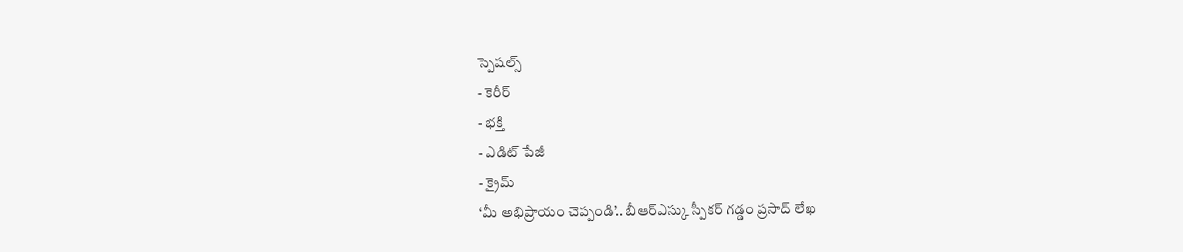స్పెషల్స్
- కెరీర్
- భక్తి
- ఎడిట్ పేజీ
- క్రైమ్
‘మీ అభిప్రాయం చెప్పండి’.. బీఆర్ఎస్కు స్పీకర్ గడ్డం ప్రసాద్ లేఖ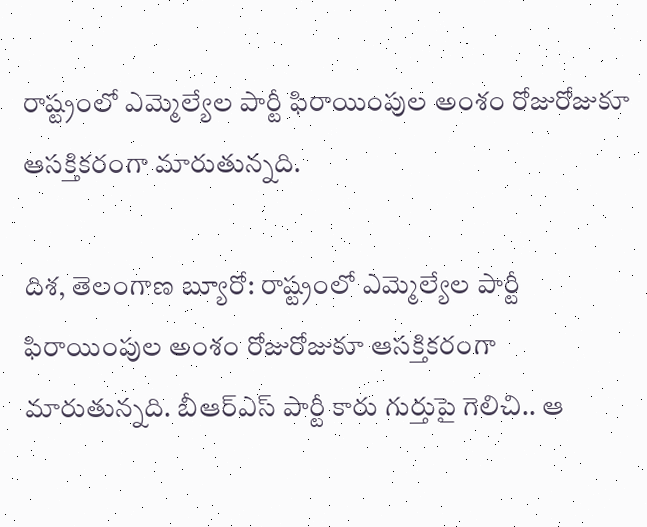రాష్ట్రంలో ఎమ్మెల్యేల పార్టీ ఫిరాయింపుల అంశం రోజురోజుకూ ఆసక్తికరంగా మారుతున్నది.

దిశ, తెలంగాణ బ్యూరో: రాష్ట్రంలో ఎమ్మెల్యేల పార్టీ ఫిరాయింపుల అంశం రోజురోజుకూ ఆసక్తికరంగా మారుతున్నది. బీఆర్ఎస్ పార్టీ కారు గుర్తుపై గెలిచి.. ఆ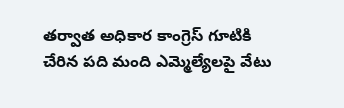తర్వాత అధికార కాంగ్రెస్ గూటికి చేరిన పది మంది ఎమ్మెల్యేలపై వేటు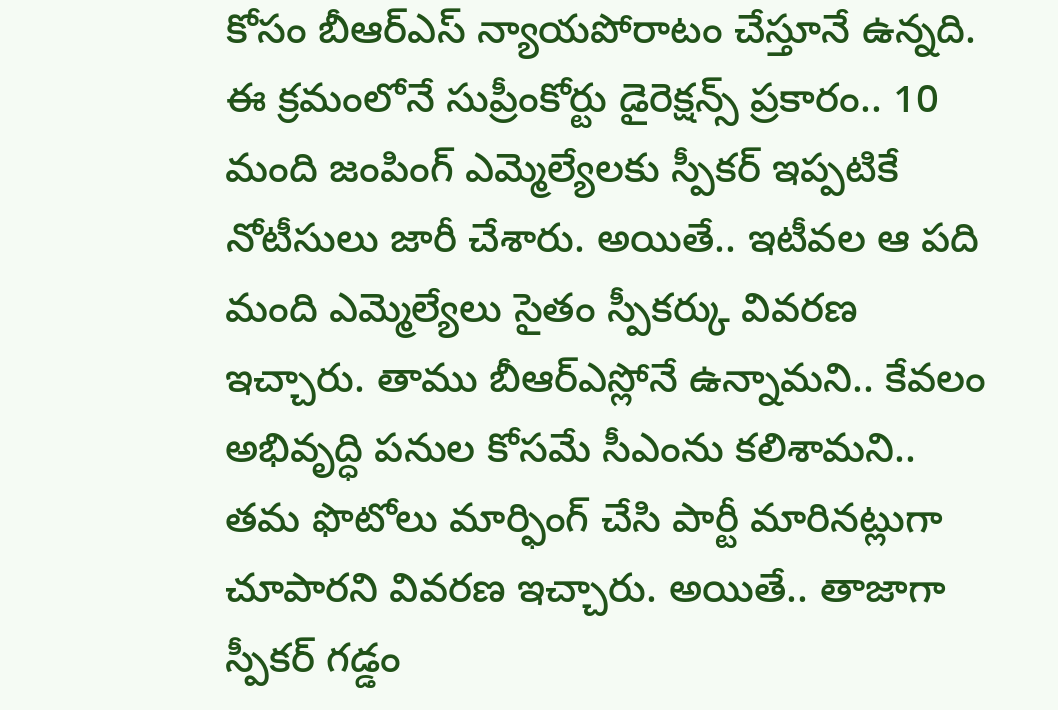కోసం బీఆర్ఎస్ న్యాయపోరాటం చేస్తూనే ఉన్నది. ఈ క్రమంలోనే సుప్రీంకోర్టు డైరెక్షన్స్ ప్రకారం.. 10 మంది జంపింగ్ ఎమ్మెల్యేలకు స్పీకర్ ఇప్పటికే నోటీసులు జారీ చేశారు. అయితే.. ఇటీవల ఆ పది మంది ఎమ్మెల్యేలు సైతం స్పీకర్కు వివరణ ఇచ్చారు. తాము బీఆర్ఎస్లోనే ఉన్నామని.. కేవలం అభివృద్ధి పనుల కోసమే సీఎంను కలిశామని.. తమ ఫొటోలు మార్ఫింగ్ చేసి పార్టీ మారినట్లుగా చూపారని వివరణ ఇచ్చారు. అయితే.. తాజాగా స్పీకర్ గడ్డం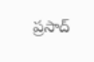ప్రసాద్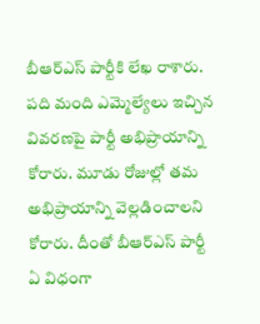బీఆర్ఎస్ పార్టీకి లేఖ రాశారు. పది మంది ఎమ్మెల్యేలు ఇచ్చిన వివరణపై పార్టీ అభిప్రాయాన్ని కోరారు. మూడు రోజుల్లో తమ అభిప్రాయాన్ని వెల్లడించాలని కోరారు. దీంతో బీఆర్ఎస్ పార్టీ ఏ విధంగా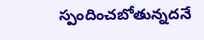స్పందించబోతున్నదనే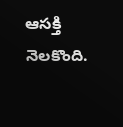ఆసక్తి నెలకొంది.